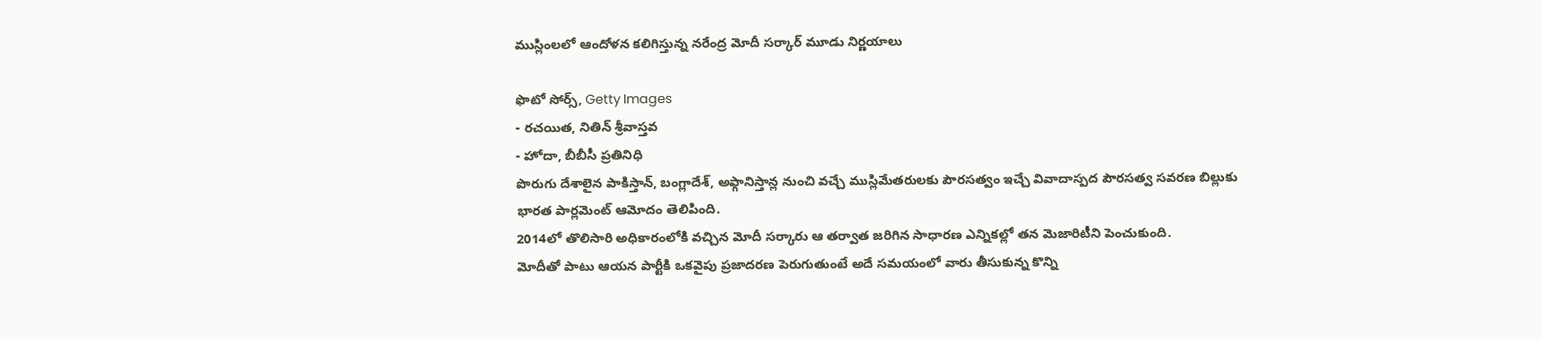ముస్లింలలో ఆందోళన కలిగిస్తున్న నరేంద్ర మోదీ సర్కార్ మూడు నిర్ణయాలు

ఫొటో సోర్స్, Getty Images
- రచయిత, నితిన్ శ్రీవాస్తవ
- హోదా, బీబీసీ ప్రతినిధి
పొరుగు దేశాలైన పాకిస్తాన్, బంగ్లాదేశ్, అఫ్గానిస్తాన్ల నుంచి వచ్చే ముస్లిమేతరులకు పౌరసత్వం ఇచ్చే వివాదాస్పద పౌరసత్వ సవరణ బిల్లుకు భారత పార్లమెంట్ ఆమోదం తెలిపింది.
2014లో తొలిసారి అధికారంలోకి వచ్చిన మోదీ సర్కారు ఆ తర్వాత జరిగిన సాధారణ ఎన్నికల్లో తన మెజారిటీని పెంచుకుంది.
మోదీతో పాటు ఆయన పార్టీకి ఒకవైపు ప్రజాదరణ పెరుగుతుంటే అదే సమయంలో వారు తీసుకున్న కొన్ని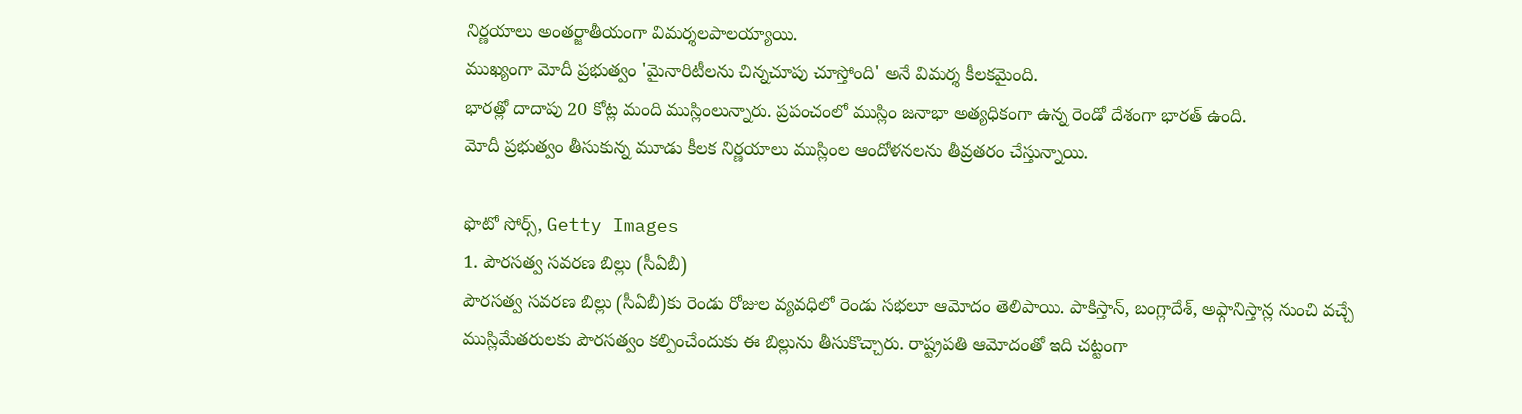నిర్ణయాలు అంతర్జాతీయంగా విమర్శలపాలయ్యాయి.
ముఖ్యంగా మోదీ ప్రభుత్వం 'మైనారిటీలను చిన్నచూపు చూస్తోంది' అనే విమర్శ కీలకమైంది.
భారత్లో దాదాపు 20 కోట్ల మంది ముస్లింలున్నారు. ప్రపంచంలో ముస్లిం జనాభా అత్యధికంగా ఉన్న రెండో దేశంగా భారత్ ఉంది.
మోదీ ప్రభుత్వం తీసుకున్న మూడు కీలక నిర్ణయాలు ముస్లింల ఆందోళనలను తీవ్రతరం చేస్తున్నాయి.

ఫొటో సోర్స్, Getty Images
1. పౌరసత్వ సవరణ బిల్లు (సీఏబీ)
పౌరసత్వ సవరణ బిల్లు (సీఏబీ)కు రెండు రోజుల వ్యవధిలో రెండు సభలూ ఆమోదం తెలిపాయి. పాకిస్తాన్, బంగ్లాదేశ్, అఫ్గానిస్తాన్ల నుంచి వచ్చే ముస్లిమేతరులకు పౌరసత్వం కల్పించేందుకు ఈ బిల్లును తీసుకొచ్చారు. రాష్ట్రపతి ఆమోదంతో ఇది చట్టంగా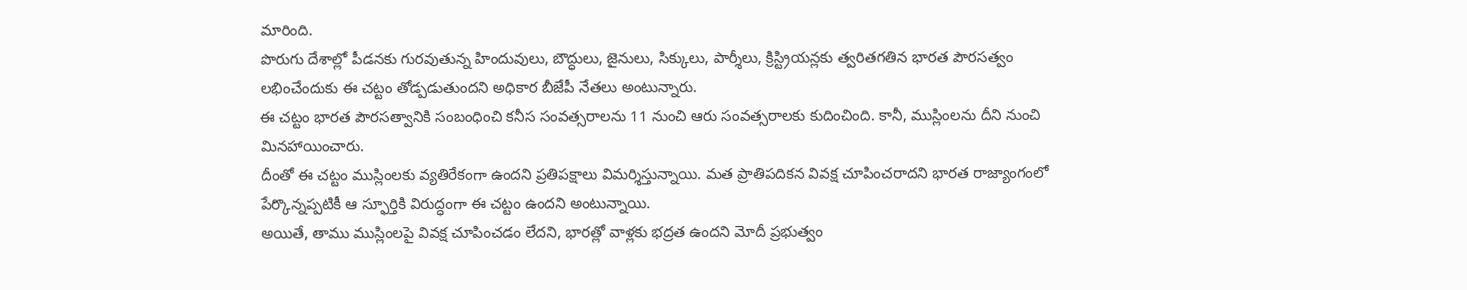మారింది.
పొరుగు దేశాల్లో పీడనకు గురవుతున్న హిందువులు, బౌద్ధులు, జైనులు, సిక్కులు, పార్శీలు, క్రిస్ట్రియన్లకు త్వరితగతిన భారత పౌరసత్వం లభించేందుకు ఈ చట్టం తోడ్పడుతుందని అధికార బీజేపీ నేతలు అంటున్నారు.
ఈ చట్టం భారత పౌరసత్వానికి సంబంధించి కనీస సంవత్సరాలను 11 నుంచి ఆరు సంవత్సరాలకు కుదించింది. కానీ, ముస్లింలను దీని నుంచి మినహాయించారు.
దీంతో ఈ చట్టం ముస్లింలకు వ్యతిరేకంగా ఉందని ప్రతిపక్షాలు విమర్శిస్తున్నాయి. మత ప్రాతిపదికన వివక్ష చూపించరాదని భారత రాజ్యాంగంలో పేర్కొన్నప్పటికీ ఆ స్ఫూర్తికి విరుద్ధంగా ఈ చట్టం ఉందని అంటున్నాయి.
అయితే, తాము ముస్లింలపై వివక్ష చూపించడం లేదని, భారత్లో వాళ్లకు భద్రత ఉందని మోదీ ప్రభుత్వం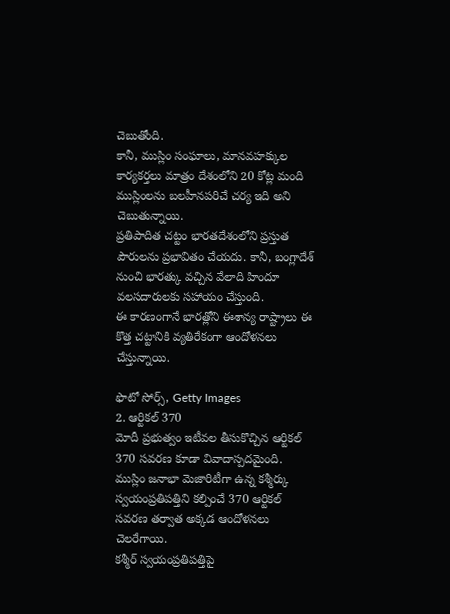చెబుతోంది.
కానీ, ముస్లిం సంఘాలు, మానవహక్కుల కార్యకర్తలు మాత్రం దేశంలోని 20 కోట్ల మంది ముస్లింలను బలహీనపరిచే చర్య ఇది అని చెబుతున్నాయి.
ప్రతిపాదిత చట్టం భారతదేశంలోని ప్రస్తుత పౌరులను ప్రభావితం చేయదు. కానీ, బంగ్లాదేశ్ నుంచి భారత్కు వచ్చిన వేలాది హిందూ వలసదారులకు సహాయం చేస్తుంది.
ఈ కారణంగానే భారత్లోని ఈశాన్య రాష్ట్రాలు ఈ కొత్త చట్టానికి వ్యతిరేకంగా ఆందోళనలు చేస్తున్నాయి.

ఫొటో సోర్స్, Getty Images
2. ఆర్టికల్ 370
మోదీ ప్రభుత్వం ఇటీవల తీసుకొచ్చిన ఆర్టికల్ 370 సవరణ కూడా వివాదాస్పదమైంది. ముస్లిం జనాభా మెజారిటీగా ఉన్న కశ్మీర్కు స్వయంప్రతిపత్తిని కల్పించే 370 ఆర్టికల్ సవరణ తర్వాత అక్కడ ఆందోళనలు చెలరేగాయి.
కశ్మీర్ స్వయంప్రతిపత్తిపై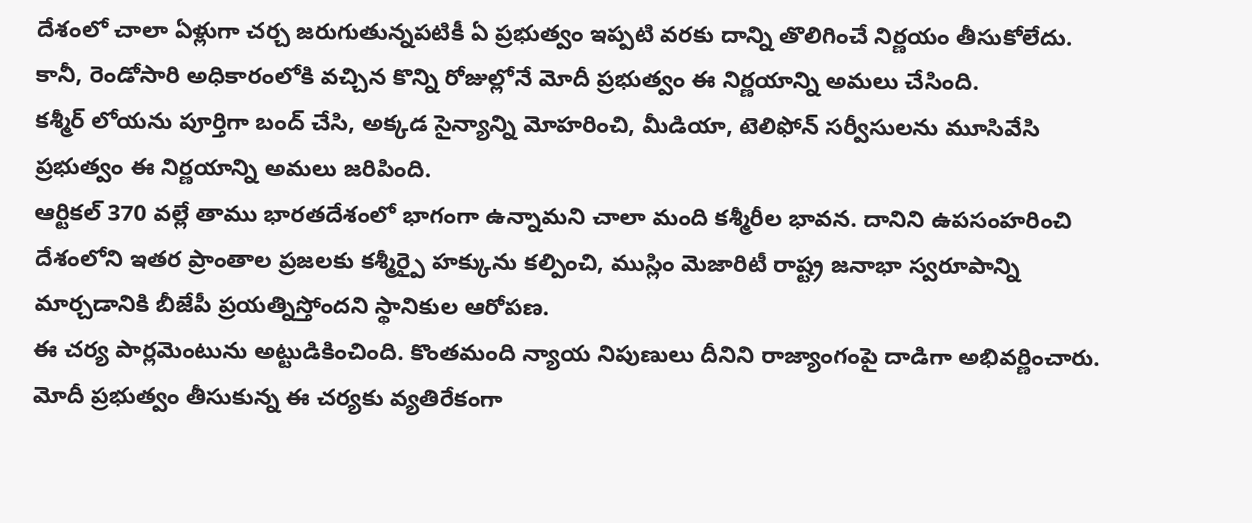దేశంలో చాలా ఏళ్లుగా చర్చ జరుగుతున్నపటికీ ఏ ప్రభుత్వం ఇప్పటి వరకు దాన్ని తొలిగించే నిర్ణయం తీసుకోలేదు. కానీ, రెండోసారి అధికారంలోకి వచ్చిన కొన్ని రోజుల్లోనే మోదీ ప్రభుత్వం ఈ నిర్ణయాన్ని అమలు చేసింది.
కశ్మీర్ లోయను పూర్తిగా బంద్ చేసి, అక్కడ సైన్యాన్ని మోహరించి, మీడియా, టెలిఫోన్ సర్వీసులను మూసివేసి ప్రభుత్వం ఈ నిర్ణయాన్ని అమలు జరిపింది.
ఆర్టికల్ 370 వల్లే తాము భారతదేశంలో భాగంగా ఉన్నామని చాలా మంది కశ్మీరీల భావన. దానిని ఉపసంహరించి దేశంలోని ఇతర ప్రాంతాల ప్రజలకు కశ్మీర్పై హక్కును కల్పించి, ముస్లిం మెజారిటీ రాష్ట్ర జనాభా స్వరూపాన్ని మార్చడానికి బీజేపీ ప్రయత్నిస్తోందని స్థానికుల ఆరోపణ.
ఈ చర్య పార్లమెంటును అట్టుడికించింది. కొంతమంది న్యాయ నిపుణులు దీనిని రాజ్యాంగంపై దాడిగా అభివర్ణించారు.
మోదీ ప్రభుత్వం తీసుకున్న ఈ చర్యకు వ్యతిరేకంగా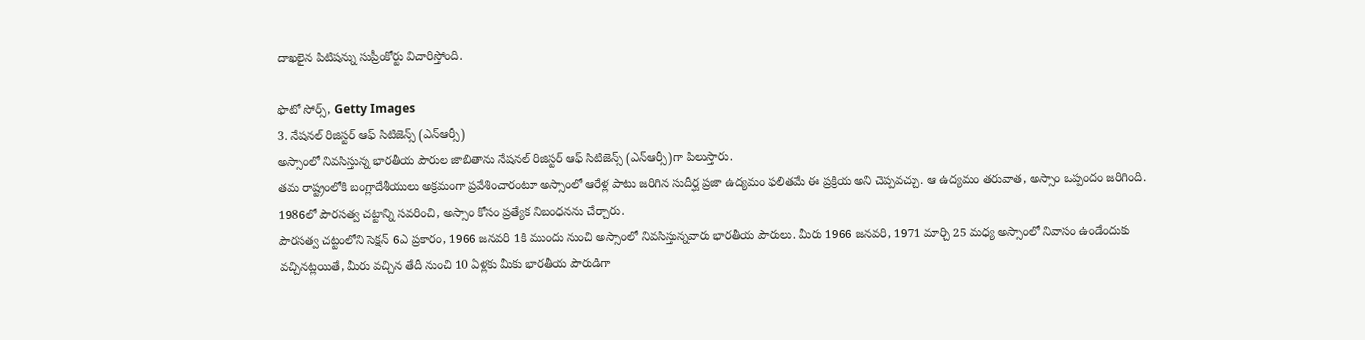దాఖలైన పిటిషన్ను సుప్రీంకోర్టు విచారిస్తోంది.

ఫొటో సోర్స్, Getty Images
3. నేషనల్ రిజిస్టర్ ఆఫ్ సిటిజెన్స్ (ఎన్ఆర్సీ)
అస్సాంలో నివసిస్తున్న భారతీయ పౌరుల జాబితాను నేషనల్ రిజిస్టర్ ఆఫ్ సిటిజెన్స్ (ఎన్ఆర్సీ)గా పిలుస్తారు.
తమ రాష్ట్రంలోకి బంగ్లాదేశీయులు అక్రమంగా ప్రవేశించారంటూ అస్సాంలో ఆరేళ్ల పాటు జరిగిన సుదీర్ఘ ప్రజా ఉద్యమం ఫలితమే ఈ ప్రక్రియ అని చెప్పవచ్చు. ఆ ఉద్యమం తరువాత, అస్సాం ఒప్పందం జరిగింది. 1986లో పౌరసత్వ చట్టాన్ని సవరించి, అస్సాం కోసం ప్రత్యేక నిబంధనను చేర్చారు.
పౌరసత్వ చట్టంలోని సెక్షన్ 6ఎ ప్రకారం, 1966 జనవరి 1కి ముందు నుంచి అస్సాంలో నివసిస్తున్నవారు భారతీయ పౌరులు. మీరు 1966 జనవరి, 1971 మార్చి 25 మధ్య అస్సాంలో నివాసం ఉండేందుకు వచ్చినట్లయితే, మీరు వచ్చిన తేదీ నుంచి 10 ఏళ్లకు మీకు భారతీయ పౌరుడిగా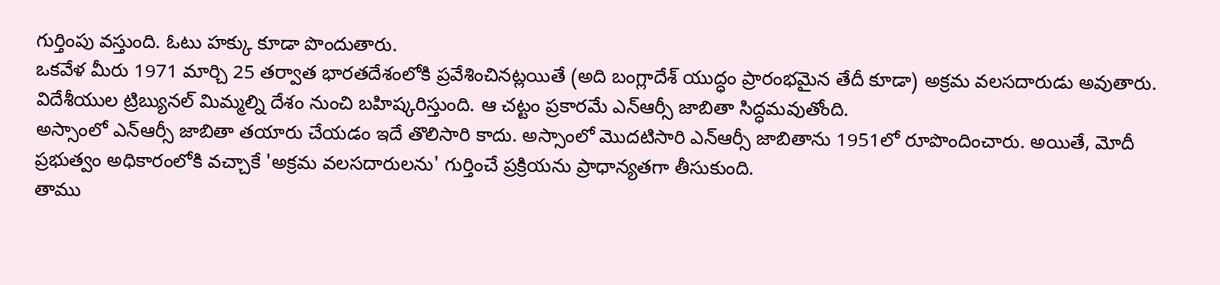గుర్తింపు వస్తుంది. ఓటు హక్కు కూడా పొందుతారు.
ఒకవేళ మీరు 1971 మార్చి 25 తర్వాత భారతదేశంలోకి ప్రవేశించినట్లయితే (అది బంగ్లాదేశ్ యుద్ధం ప్రారంభమైన తేదీ కూడా) అక్రమ వలసదారుడు అవుతారు. విదేశీయుల ట్రిబ్యునల్ మిమ్మల్ని దేశం నుంచి బహిష్కరిస్తుంది. ఆ చట్టం ప్రకారమే ఎన్ఆర్సీ జాబితా సిద్ధమవుతోంది.
అస్సాంలో ఎన్ఆర్సీ జాబితా తయారు చేయడం ఇదే తొలిసారి కాదు. అస్సాంలో మొదటిసారి ఎన్ఆర్సీ జాబితాను 1951లో రూపొందించారు. అయితే, మోదీ ప్రభుత్వం అధికారంలోకి వచ్చాకే 'అక్రమ వలసదారులను' గుర్తించే ప్రక్రియను ప్రాధాన్యతగా తీసుకుంది.
తాము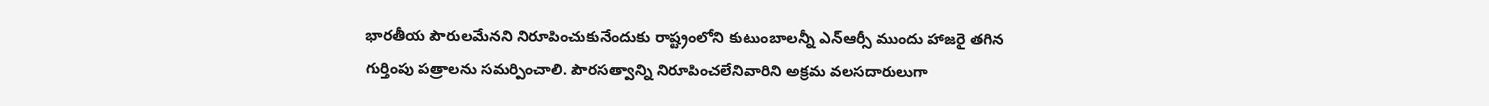భారతీయ పౌరులమేనని నిరూపించుకునేందుకు రాష్ట్రంలోని కుటుంబాలన్నీ ఎన్ఆర్సీ ముందు హాజరై తగిన గుర్తింపు పత్రాలను సమర్పించాలి. పౌరసత్వాన్ని నిరూపించలేనివారిని అక్రమ వలసదారులుగా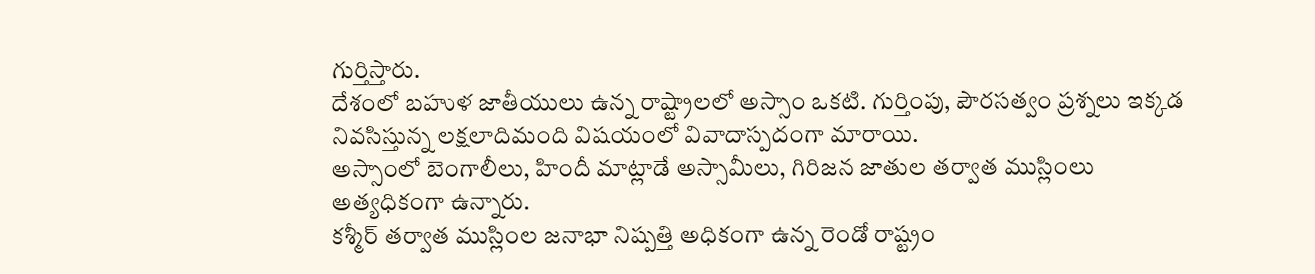గుర్తిస్తారు.
దేశంలో బహుళ జాతీయులు ఉన్న రాష్ట్రాలలో అస్సాం ఒకటి. గుర్తింపు, పౌరసత్వం ప్రశ్నలు ఇక్కడ నివసిస్తున్న లక్షలాదిమంది విషయంలో వివాదాస్పదంగా మారాయి.
అస్సాంలో బెంగాలీలు, హిందీ మాట్లాడే అస్సామీలు, గిరిజన జాతుల తర్వాత ముస్లింలు అత్యధికంగా ఉన్నారు.
కశ్మీర్ తర్వాత ముస్లింల జనాభా నిష్పత్తి అధికంగా ఉన్న రెండో రాష్ట్రం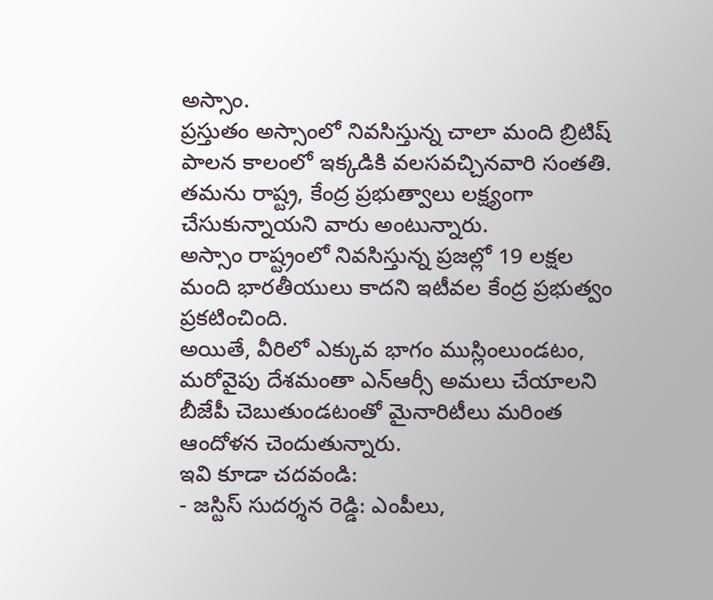అస్సాం.
ప్రస్తుతం అస్సాంలో నివసిస్తున్న చాలా మంది బ్రిటిష్ పాలన కాలంలో ఇక్కడికి వలసవచ్చినవారి సంతతి. తమను రాష్ట్ర, కేంద్ర ప్రభుత్వాలు లక్ష్యంగా చేసుకున్నాయని వారు అంటున్నారు.
అస్సాం రాష్ట్రంలో నివసిస్తున్న ప్రజల్లో 19 లక్షల మంది భారతీయులు కాదని ఇటీవల కేంద్ర ప్రభుత్వం ప్రకటించింది.
అయితే, వీరిలో ఎక్కువ భాగం ముస్లింలుండటం, మరోవైపు దేశమంతా ఎన్ఆర్సీ అమలు చేయాలని బీజేపీ చెబుతుండటంతో మైనారిటీలు మరింత ఆందోళన చెందుతున్నారు.
ఇవి కూడా చదవండి:
- జస్టిస్ సుదర్శన రెడ్డి: ఎంపీలు,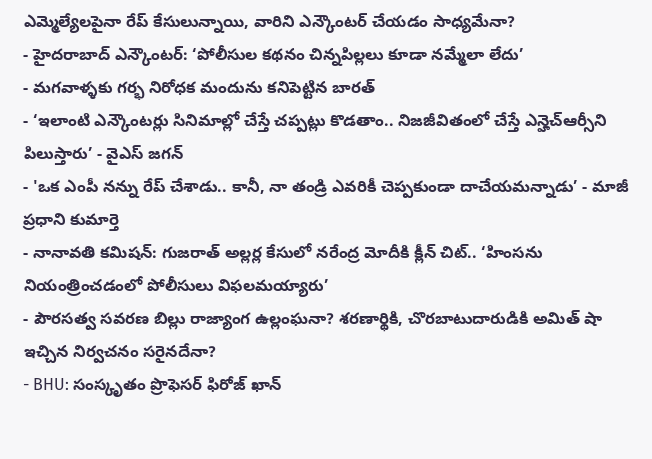ఎమ్మెల్యేలపైనా రేప్ కేసులున్నాయి, వారిని ఎన్కౌంటర్ చేయడం సాధ్యమేనా?
- హైదరాబాద్ ఎన్కౌంటర్: ‘పోలీసుల కథనం చిన్నపిల్లలు కూడా నమ్మేలా లేదు’
- మగవాళ్ళకు గర్భ నిరోధక మందును కనిపెట్టిన బారత్
- ‘ఇలాంటి ఎన్కౌంటర్లు సినిమాల్లో చేస్తే చప్పట్లు కొడతాం.. నిజజీవితంలో చేస్తే ఎన్హెచ్ఆర్సీని పిలుస్తారు’ - వైఎస్ జగన్
- 'ఒక ఎంపీ నన్ను రేప్ చేశాడు.. కానీ, నా తండ్రి ఎవరికీ చెప్పకుండా దాచేయమన్నాడు’ - మాజీ ప్రధాని కుమార్తె
- నానావతి కమిషన్: గుజరాత్ అల్లర్ల కేసులో నరేంద్ర మోదీకి క్లీన్ చిట్.. ‘హింసను నియంత్రించడంలో పోలీసులు విఫలమయ్యారు’
- పౌరసత్వ సవరణ బిల్లు రాజ్యాంగ ఉల్లంఘనా? శరణార్థికి, చొరబాటుదారుడికి అమిత్ షా ఇచ్చిన నిర్వచనం సరైనదేనా?
- BHU: సంస్కృతం ప్రొఫెసర్ ఫిరోజ్ ఖాన్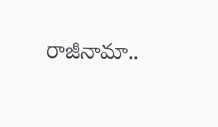రాజీనామా..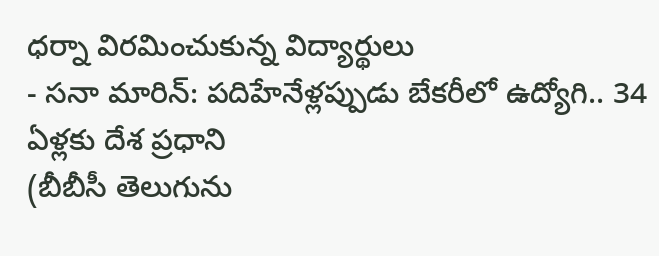ధర్నా విరమించుకున్న విద్యార్థులు
- సనా మారిన్: పదిహేనేళ్లప్పుడు బేకరీలో ఉద్యోగి.. 34 ఏళ్లకు దేశ ప్రధాని
(బీబీసీ తెలుగును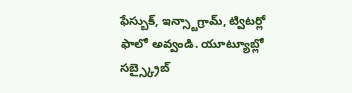ఫేస్బుక్, ఇన్స్టాగ్రామ్, ట్విటర్లో ఫాలో అవ్వండి. యూట్యూబ్లో సబ్స్క్రైబ్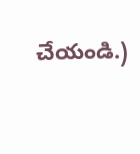చేయండి.)